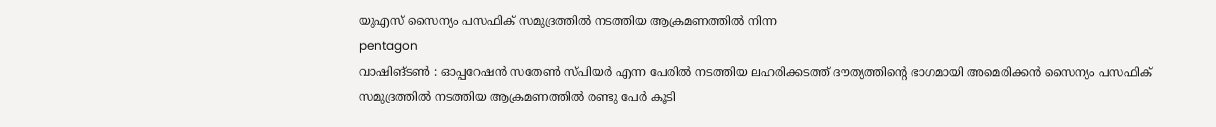യുഎസ് സൈന്യം പസഫിക് സമുദ്രത്തിൽ നടത്തിയ ആക്രമണത്തിൽ നിന്ന
pentagon
വാഷിങ്ടൺ : ഓപ്പറേഷൻ സതേൺ സ്പിയർ എന്ന പേരിൽ നടത്തിയ ലഹരിക്കടത്ത് ദൗത്യത്തിന്റെ ഭാഗമായി അമെരിക്കൻ സൈന്യം പസഫിക് സമുദ്രത്തിൽ നടത്തിയ ആക്രമണത്തിൽ രണ്ടു പേർ കൂടി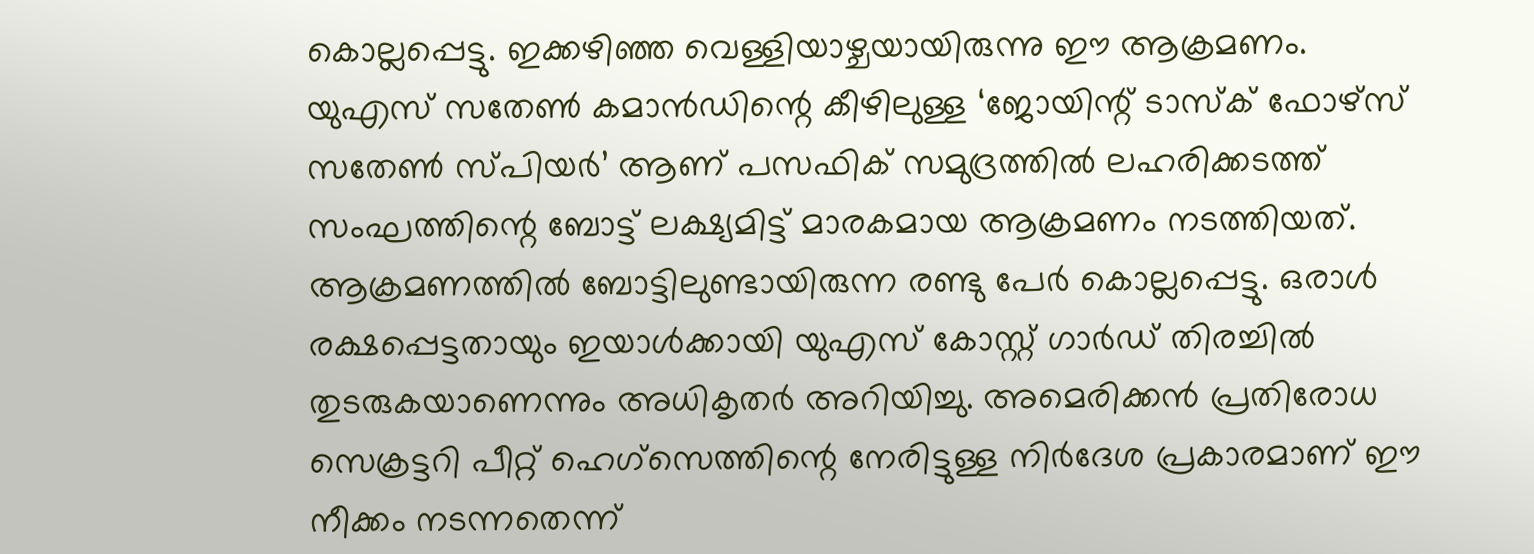കൊല്ലപ്പെട്ടു. ഇക്കഴിഞ്ഞ വെള്ളിയാഴ്ചയായിരുന്നു ഈ ആക്രമണം. യുഎസ് സതേൺ കമാൻഡിന്റെ കീഴിലുള്ള ‘ജോയിന്റ് ടാസ്ക് ഫോഴ്സ് സതേൺ സ്പിയർ’ ആണ് പസഫിക് സമുദ്രത്തിൽ ലഹരിക്കടത്ത് സംഘത്തിന്റെ ബോട്ട് ലക്ഷ്യമിട്ട് മാരകമായ ആക്രമണം നടത്തിയത്.
ആക്രമണത്തിൽ ബോട്ടിലുണ്ടായിരുന്ന രണ്ടു പേർ കൊല്ലപ്പെട്ടു. ഒരാൾ രക്ഷപ്പെട്ടതായും ഇയാൾക്കായി യുഎസ് കോസ്റ്റ് ഗാർഡ് തിരച്ചിൽ തുടരുകയാണെന്നും അധികൃതർ അറിയിച്ചു. അമെരിക്കൻ പ്രതിരോധ സെക്രട്ടറി പീറ്റ് ഹെഗ്സെത്തിന്റെ നേരിട്ടുള്ള നിർദേശ പ്രകാരമാണ് ഈ നീക്കം നടന്നതെന്ന്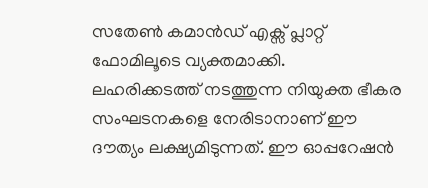സതേൺ കമാൻഡ് എക്സ് പ്ലാറ്റ് ഫോമിലൂടെ വ്യക്തമാക്കി.
ലഹരിക്കടത്ത് നടത്തുന്ന നിയുക്ത ഭീകര സംഘടനകളെ നേരിടാനാണ് ഈ ദൗത്യം ലക്ഷ്യമിടുന്നത്. ഈ ഓപ്പറേഷൻ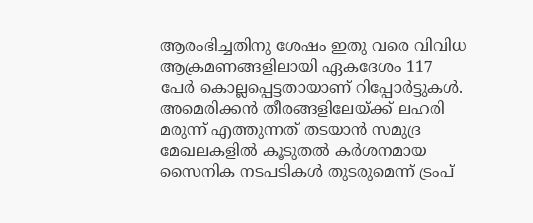ആരംഭിച്ചതിനു ശേഷം ഇതു വരെ വിവിധ ആക്രമണങ്ങളിലായി ഏകദേശം 117 പേർ കൊല്ലപ്പെട്ടതായാണ് റിപ്പോർട്ടുകൾ. അമെരിക്കൻ തീരങ്ങളിലേയ്ക്ക് ലഹരി മരുന്ന് എത്തുന്നത് തടയാൻ സമുദ്ര മേഖലകളിൽ കൂടുതൽ കർശനമായ സൈനിക നടപടികൾ തുടരുമെന്ന് ട്രംപ്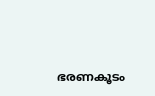ഭരണകൂടം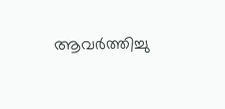ആവർത്തിച്ചു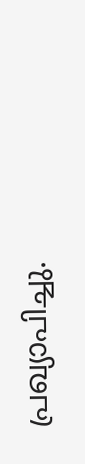പ്രഖ്യാപിച്ചു.